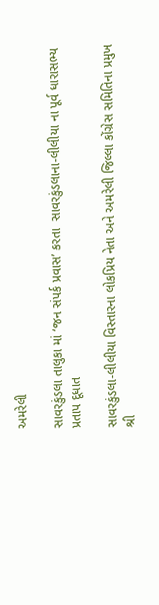અમરેલી

સાવરકુંડલા તાલુકા માં ‘જન સંપર્ક પ્રવાસ’ કરતા  સાવરકુંડલાના-લીલીયા ના પૂર્વ ધારાસભ્ય પ્રતાપ દૂધાત

સાવરકુંડલા-લીલીયા વિસ્તારના લોકપ્રિય નેતા અને અમરેલી જિલ્લા કોંગ્રેસ સમિતિના પ્રમુખ શ્રી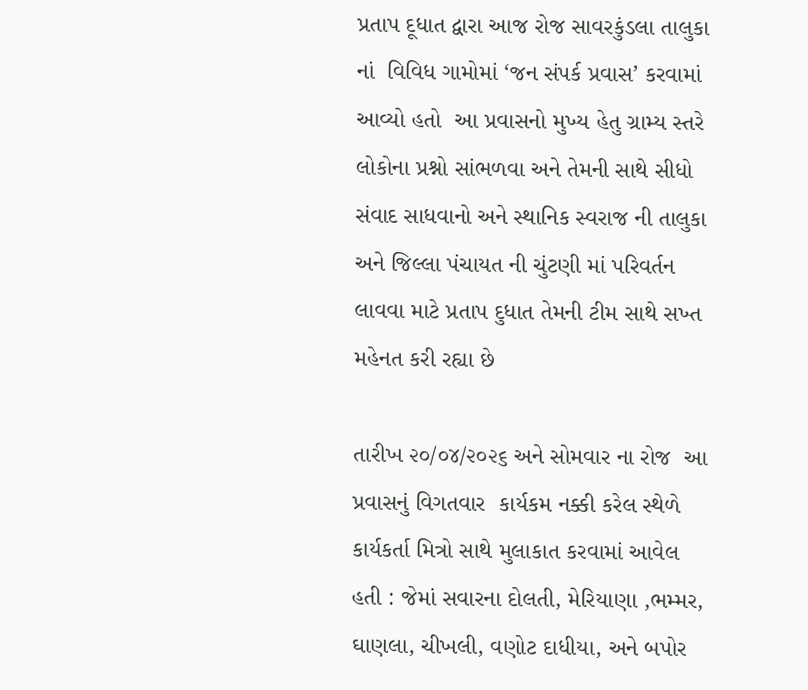પ્રતાપ દૂધાત દ્વારા આજ રોજ સાવરકુંડલા તાલુકા નાં  વિવિધ ગામોમાં ‘જન સંપર્ક પ્રવાસ’ કરવામાં આવ્યો હતો  આ પ્રવાસનો મુખ્ય હેતુ ગ્રામ્ય સ્તરે લોકોના પ્રશ્નો સાંભળવા અને તેમની સાથે સીધો સંવાદ સાધવાનો અને સ્થાનિક સ્વરાજ ની તાલુકા અને જિલ્લા પંચાયત ની ચુંટણી માં પરિવર્તન લાવવા માટે પ્રતાપ દુધાત તેમની ટીમ સાથે સખ્ત મહેનત કરી રહ્યા છે

તારીખ ૨૦/૦૪/૨૦૨૬ અને સોમવાર ના રોજ  આ પ્રવાસનું વિગતવાર  કાર્યકમ નક્કી કરેલ સ્થેળે કાર્યકર્તા મિત્રો સાથે મુલાકાત કરવામાં આવેલ હતી : જેમાં સવારના દોલતી, મેરિયાણા ,ભમ્મર, ઘાણલા, ચીખલી, વણોટ દાધીયા, અને બપોર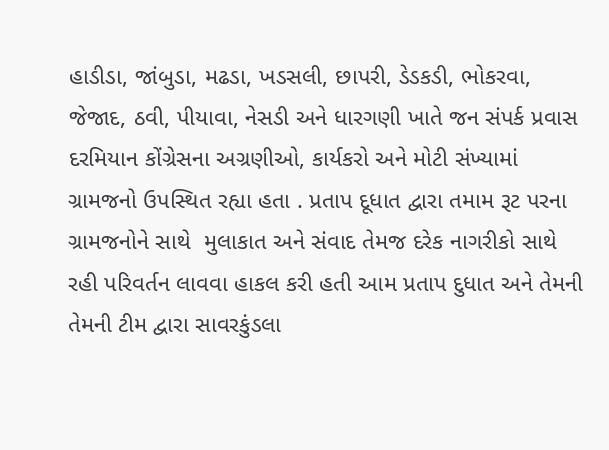હાડીડા, જાંબુડા, મઢડા, ખડસલી, છાપરી, ડેડકડી, ભોકરવા, જેજાદ, ઠવી, પીયાવા, નેસડી અને ધારગણી ખાતે જન સંપર્ક પ્રવાસ દરમિયાન કોંગ્રેસના અગ્રણીઓ, કાર્યકરો અને મોટી સંખ્યામાં ગ્રામજનો ઉપસ્થિત રહ્યા હતા . પ્રતાપ દૂધાત દ્વારા તમામ રૂટ પરના ગ્રામજનોને સાથે  મુલાકાત અને સંવાદ તેમજ દરેક નાગરીકો સાથે રહી પરિવર્તન લાવવા હાકલ કરી હતી આમ પ્રતાપ દુધાત અને તેમની તેમની ટીમ દ્વારા સાવરકુંડલા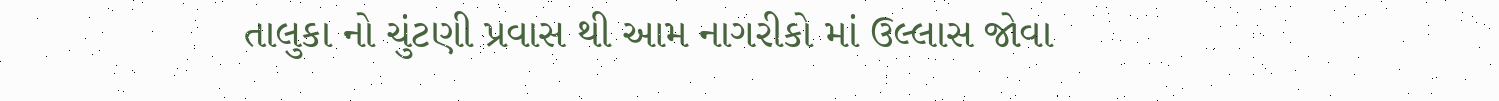તાલુકા નો ચુંટણી પ્રવાસ થી આમ નાગરીકો માં ઉલ્લાસ જોવા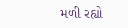મળી રહ્યો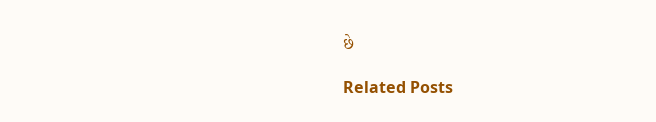છે

Related Posts